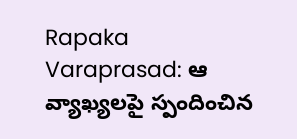Rapaka Varaprasad: ఆ వ్యాఖ్యలపై స్పందించిన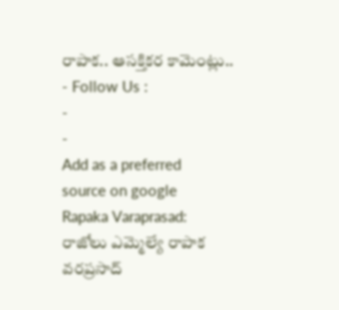రాపాక.. ఆసక్తికర కామెంట్లు..
- Follow Us :
-
-
Add as a preferred
source on google
Rapaka Varaprasad: రాజోలు ఎమ్మెల్యే రాపాక వరప్రసాద్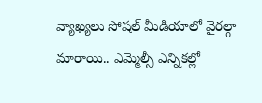వ్యాఖ్యలు సోషల్ మీడియాలో వైరల్గా మారాయి.. ఎమ్మెల్సీ ఎన్నికల్లో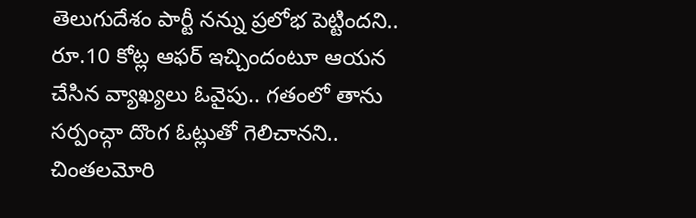తెలుగుదేశం పార్టీ నన్ను ప్రలోభ పెట్టిందని.. రూ.10 కోట్ల ఆఫర్ ఇచ్చిందంటూ ఆయన చేసిన వ్యాఖ్యలు ఓవైపు.. గతంలో తాను సర్పంచ్గా దొంగ ఓట్లుతో గెలిచానని.. చింతలమోరి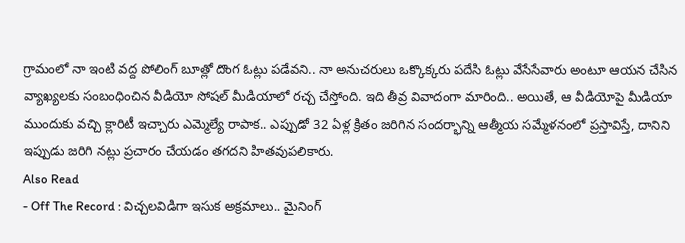గ్రామంలో నా ఇంటి వద్ద పోలింగ్ బూత్లో దొంగ ఓట్లు పడేవని.. నా అనుచరులు ఒక్కొక్కరు పదేసి ఓట్లు వేసేసేవారు అంటూ ఆయన చేసిన వ్యాఖ్యలకు సంబంధించిన వీడియో సోషల్ మీడియాలో రచ్చ చేస్తోంది. ఇది తీవ్ర వివాదంగా మారింది.. అయితే, ఆ వీడియోపై మీడియా ముందుకు వచ్చి క్లారిటీ ఇచ్చారు ఎమ్మెల్యే రాపాక.. ఎప్పుడో 32 ఏళ్ల క్రితం జరిగిన సందర్భాన్ని ఆత్మీయ సమ్మేళనంలో ప్రస్తావిస్తే, దానిని ఇప్పుడు జరిగి నట్లు ప్రచారం చేయడం తగదని హితవుపలికారు.
Also Read
- Off The Record : విచ్చలవిడిగా ఇసుక అక్రమాలు.. మైనింగ్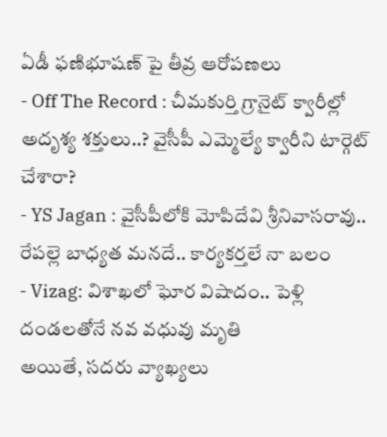ఏడీ ఫణిభూషణ్ పై తీవ్ర ఆరోపణలు
- Off The Record : చీమకుర్తి గ్రానైట్ క్వారీల్లో అదృశ్య శక్తులు..? వైసీపీ ఎమ్మెల్యే క్వారీని టార్గెట్ చేశారా?
- YS Jagan : వైసీపీలోకి మోపిదేవి శ్రీనివాసరావు.. రేపల్లె బాధ్యత మనదే.. కార్యకర్తలే నా బలం
- Vizag: విశాఖలో ఘోర విషాదం.. పెళ్లి దండలతోనే నవ వధువు మృతి
అయితే, సదరు వ్యాఖ్యలు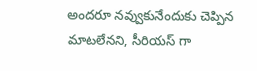అందరూ నవ్వుకునేందుకు చెప్పిన మాటలేనని, సీరియస్ గా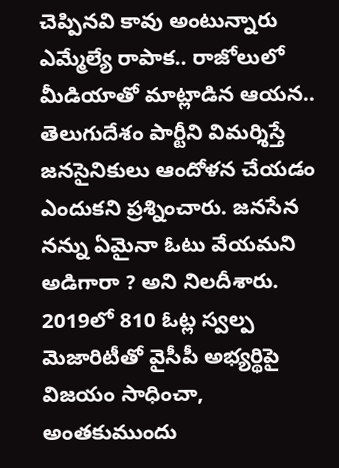చెప్పినవి కావు అంటున్నారు ఎమ్మేల్యే రాపాక.. రాజోలులో మీడియాతో మాట్లాడిన ఆయన.. తెలుగుదేశం పార్టీని విమర్శిస్తే జనసైనికులు ఆందోళన చేయడం ఎందుకని ప్రశ్నించారు. జనసేన నన్ను ఏమైనా ఓటు వేయమని అడిగారా ? అని నిలదీశారు. 2019లో 810 ఓట్ల స్వల్ప మెజారిటీతో వైసీపీ అభ్యర్థిపై విజయం సాధించా, అంతకుముందు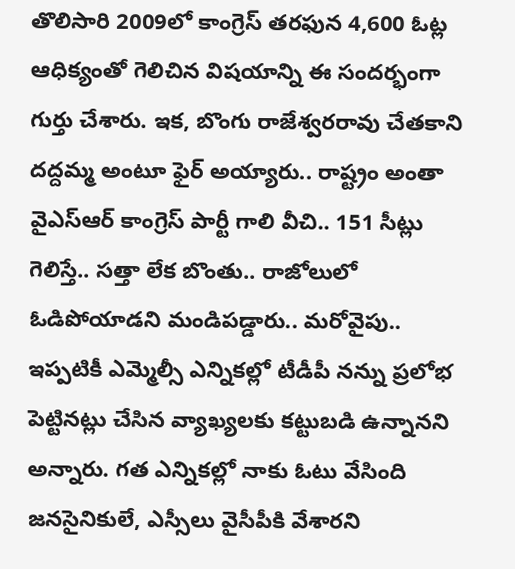తొలిసారి 2009లో కాంగ్రెస్ తరఫున 4,600 ఓట్ల ఆధిక్యంతో గెలిచిన విషయాన్ని ఈ సందర్భంగా గుర్తు చేశారు. ఇక, బొంగు రాజేశ్వరరావు చేతకాని దద్దమ్మ అంటూ ఫైర్ అయ్యారు.. రాష్ట్రం అంతా వైఎస్ఆర్ కాంగ్రెస్ పార్టీ గాలి వీచి.. 151 సీట్లు గెలిస్తే.. సత్తా లేక బొంతు.. రాజోలులో ఓడిపోయాడని మండిపడ్డారు.. మరోవైపు.. ఇప్పటికీ ఎమ్మెల్సీ ఎన్నికల్లో టీడీపీ నన్ను ప్రలోభ పెట్టినట్లు చేసిన వ్యాఖ్యలకు కట్టుబడి ఉన్నానని అన్నారు. గత ఎన్నికల్లో నాకు ఓటు వేసింది జనసైనికులే, ఎస్సీలు వైసీపీకి వేశారని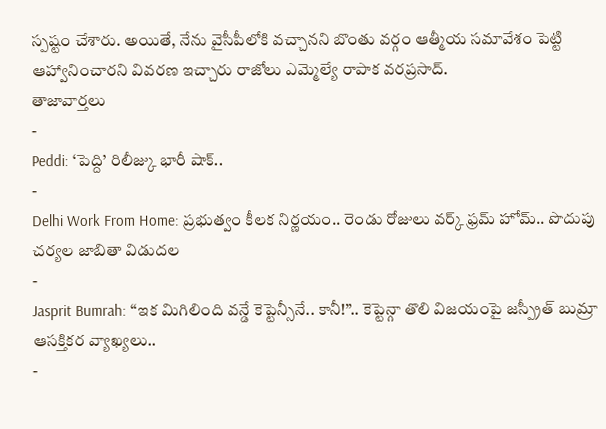స్పష్టం చేశారు. అయితే, నేను వైసీపీలోకి వచ్చానని బొంతు వర్గం ఆత్మీయ సమావేశం పెట్టి ఆహ్వానించారని వివరణ ఇచ్చారు రాజోలు ఎమ్మెల్యే రాపాక వరప్రసాద్.
తాజావార్తలు
-
Peddi: ‘పెద్ది’ రిలీజ్కు భారీ షాక్..
-
Delhi Work From Home: ప్రభుత్వం కీలక నిర్ణయం.. రెండు రోజులు వర్క్ ఫ్రమ్ హోమ్.. పొదుపు చర్యల జాబితా విడుదల
-
Jasprit Bumrah: “ఇక మిగిలింది వన్డే కెప్టెన్సీనే.. కానీ!”.. కెప్టెన్గా తొలి విజయంపై జస్ప్రీత్ బుమ్రా ఆసక్తికర వ్యాఖ్యలు..
-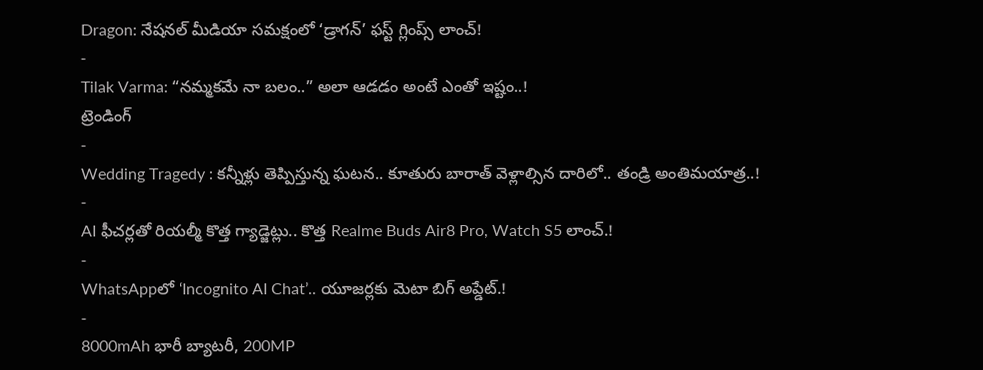Dragon: నేషనల్ మీడియా సమక్షంలో ‘డ్రాగన్’ ఫస్ట్ గ్లింప్స్ లాంచ్!
-
Tilak Varma: “నమ్మకమే నా బలం..” అలా ఆడడం అంటే ఎంతో ఇష్టం..!
ట్రెండింగ్
-
Wedding Tragedy : కన్నీళ్లు తెప్పిస్తున్న ఘటన.. కూతురు బారాత్ వెళ్లాల్సిన దారిలో.. తండ్రి అంతిమయాత్ర..!
-
AI ఫీచర్లతో రియల్మీ కొత్త గ్యాడ్జెట్లు.. కొత్త Realme Buds Air8 Pro, Watch S5 లాంచ్.!
-
WhatsAppలో ‘Incognito AI Chat’.. యూజర్లకు మెటా బిగ్ అప్డేట్.!
-
8000mAh భారీ బ్యాటరీ, 200MP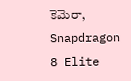కెమెరా, Snapdragon 8 Elite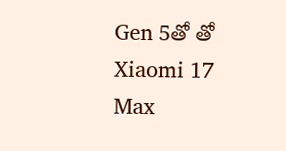Gen 5తో తో Xiaomi 17 Max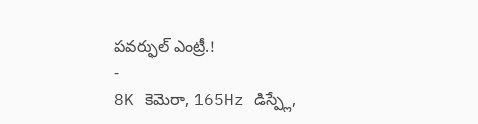పవర్ఫుల్ ఎంట్రీ.!
-
8K కెమెరా, 165Hz డిస్ప్లే,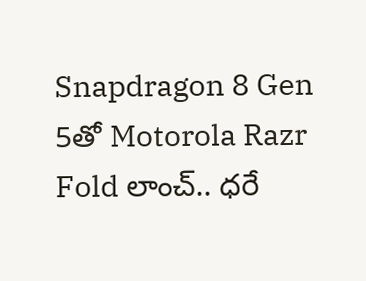Snapdragon 8 Gen 5తో Motorola Razr Fold లాంచ్.. ధరే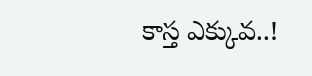కాస్త ఎక్కువ..!